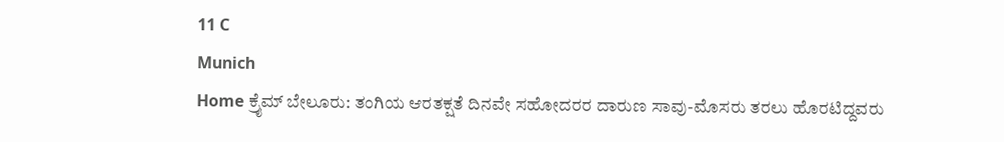11 C
Munich
Home ಕ್ರೈಮ್‌ ಬೇಲೂರು: ತಂಗಿಯ ಆರತಕ್ಷತೆ ದಿನವೇ ಸಹೋದರರ ದಾರುಣ ಸಾವು-ಮೊಸರು ತರಲು ಹೊರಟಿದ್ದವರು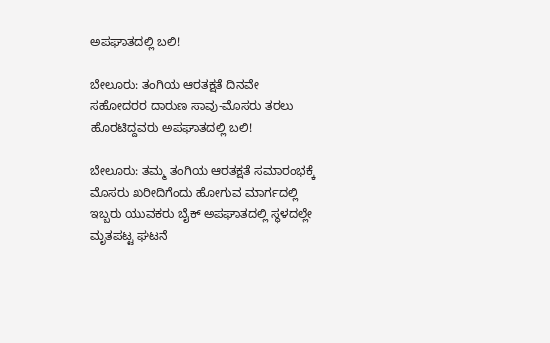ಅಪಘಾತದಲ್ಲಿ ಬಲಿ!

ಬೇಲೂರು: ತಂಗಿಯ ಆರತಕ್ಷತೆ ದಿನವೇ ಸಹೋದರರ ದಾರುಣ ಸಾವು-ಮೊಸರು ತರಲು ಹೊರಟಿದ್ದವರು ಅಪಘಾತದಲ್ಲಿ ಬಲಿ!

ಬೇಲೂರು: ತಮ್ಮ ತಂಗಿಯ ಆರತಕ್ಷತೆ ಸಮಾರಂಭಕ್ಕೆ ಮೊಸರು ಖರೀದಿಗೆಂದು ಹೋಗುವ ಮಾರ್ಗದಲ್ಲಿ ಇಬ್ಬರು ಯುವಕರು ಬೈಕ್ ಅಪಘಾತದಲ್ಲಿ ಸ್ಥಳದಲ್ಲೇ ಮೃತಪಟ್ಟ ಘಟನೆ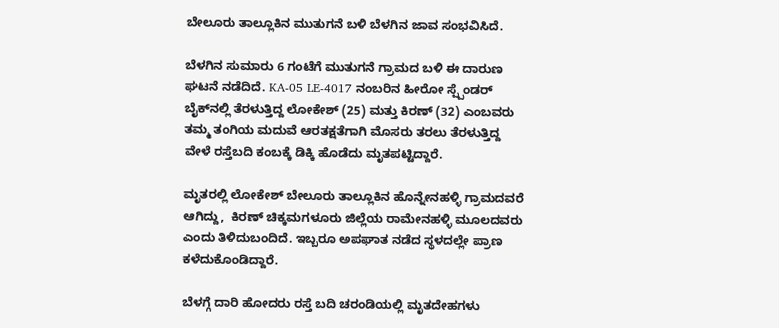ಬೇಲೂರು ತಾಲ್ಲೂಕಿನ ಮುತುಗನೆ ಬಳಿ ಬೆಳಗಿನ ಜಾವ ಸಂಭವಿಸಿದೆ.

ಬೆಳಗಿನ ಸುಮಾರು 6 ಗಂಟೆಗೆ ಮುತುಗನೆ ಗ್ರಾಮದ ಬಳಿ ಈ ದಾರುಣ ಘಟನೆ ನಡೆದಿದೆ. KA-05 LE-4017 ನಂಬರಿನ ಹೀರೋ ಸ್ಪ್ಪೆಂಡರ್ ಬೈಕ್‌ನಲ್ಲಿ ತೆರಳುತ್ತಿದ್ದ ಲೋಕೇಶ್ (25) ಮತ್ತು ಕಿರಣ್ (32) ಎಂಬವರು ತಮ್ಮ ತಂಗಿಯ ಮದುವೆ ಆರತಕ್ಷತೆಗಾಗಿ ಮೊಸರು ತರಲು ತೆರಳುತ್ತಿದ್ದ ವೇಳೆ ರಸ್ತೆಬದಿ ಕಂಬಕ್ಕೆ ಡಿಕ್ಕಿ ಹೊಡೆದು ಮೃತಪಟ್ಟಿದ್ದಾರೆ.

ಮೃತರಲ್ಲಿ ಲೋಕೇಶ್ ಬೇಲೂರು ತಾಲ್ಲೂಕಿನ ಹೊನ್ನೇನಹಳ್ಳಿ ಗ್ರಾಮದವರೆ ಆಗಿದ್ದು,  ಕಿರಣ್ ಚಿಕ್ಕಮಗಳೂರು ಜಿಲ್ಲೆಯ ರಾಮೇನಹಳ್ಳಿ ಮೂಲದವರು ಎಂದು ತಿಳಿದುಬಂದಿದೆ. ಇಬ್ಬರೂ ಅಪಘಾತ ನಡೆದ ಸ್ಥಳದಲ್ಲೇ ಪ್ರಾಣ ಕಳೆದುಕೊಂಡಿದ್ದಾರೆ.

ಬೆಳಗ್ಗೆ ದಾರಿ ಹೋದರು ರಸ್ತೆ ಬದಿ ಚರಂಡಿಯಲ್ಲಿ ಮೃತದೇಹಗಳು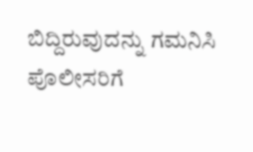ಬಿದ್ದಿರುವುದನ್ನು ಗಮನಿಸಿ ಪೊಲೀಸರಿಗೆ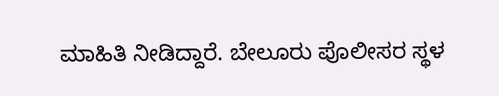ಮಾಹಿತಿ ನೀಡಿದ್ದಾರೆ. ಬೇಲೂರು ಪೊಲೀಸರ ಸ್ಥಳ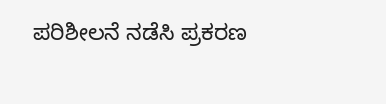ಪರಿಶೀಲನೆ ನಡೆಸಿ ಪ್ರಕರಣ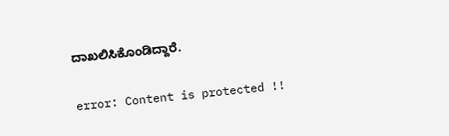ದಾಖಲಿಸಿಕೊಂಡಿದ್ದಾರೆ.

error: Content is protected !!